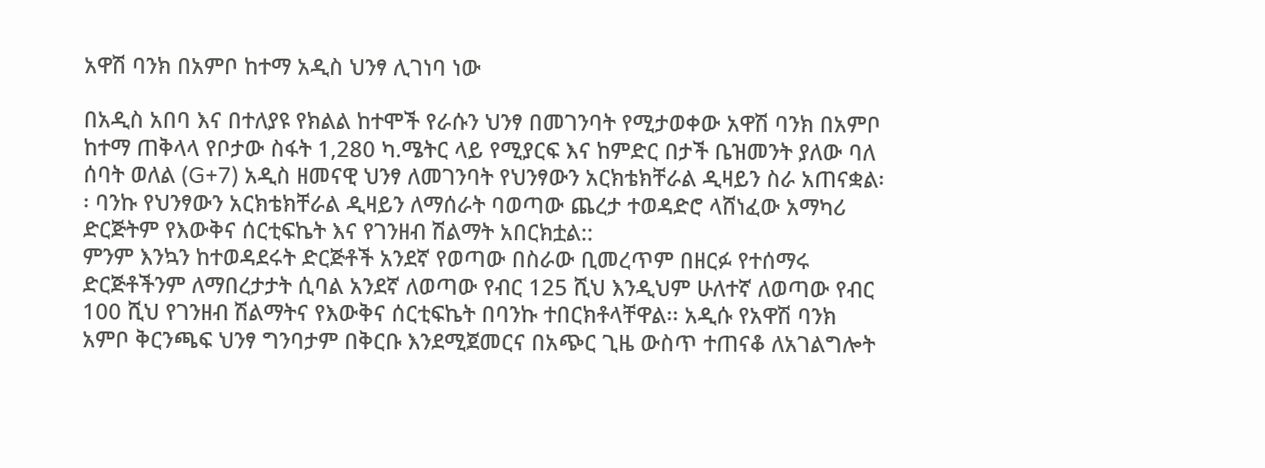አዋሽ ባንክ በአምቦ ከተማ አዲስ ህንፃ ሊገነባ ነው

በአዲስ አበባ እና በተለያዩ የክልል ከተሞች የራሱን ህንፃ በመገንባት የሚታወቀው አዋሽ ባንክ በአምቦ ከተማ ጠቅላላ የቦታው ስፋት 1,280 ካ.ሜትር ላይ የሚያርፍ እና ከምድር በታች ቤዝመንት ያለው ባለ ሰባት ወለል (G+7) አዲስ ዘመናዊ ህንፃ ለመገንባት የህንፃውን አርክቴክቸራል ዲዛይን ስራ አጠናቋል፡፡ ባንኩ የህንፃውን አርክቴክቸራል ዲዛይን ለማሰራት ባወጣው ጨረታ ተወዳድሮ ላሸነፈው አማካሪ ድርጅትም የእውቅና ሰርቲፍኬት እና የገንዘብ ሽልማት አበርክቷል::
ምንም እንኳን ከተወዳደሩት ድርጅቶች አንደኛ የወጣው በስራው ቢመረጥም በዘርፉ የተሰማሩ ድርጅቶችንም ለማበረታታት ሲባል አንደኛ ለወጣው የብር 125 ሺህ እንዲህም ሁለተኛ ለወጣው የብር 100 ሺህ የገንዘብ ሽልማትና የእውቅና ሰርቲፍኬት በባንኩ ተበርክቶላቸዋል፡፡ አዲሱ የአዋሽ ባንክ አምቦ ቅርንጫፍ ህንፃ ግንባታም በቅርቡ እንደሚጀመርና በአጭር ጊዜ ውስጥ ተጠናቆ ለአገልግሎት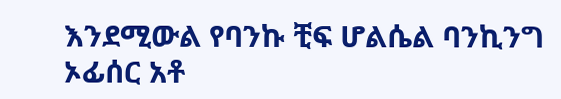እንደሚውል የባንኩ ቺፍ ሆልሴል ባንኪንግ ኦፊሰር አቶ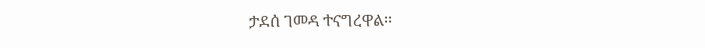ታደሰ ገመዳ ተናግረዋል፡፡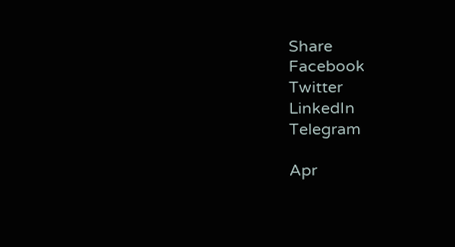Share
Facebook
Twitter
LinkedIn
Telegram

Apr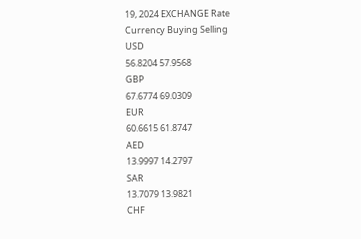19, 2024 EXCHANGE Rate
Currency Buying Selling
USD
56.8204 57.9568
GBP
67.6774 69.0309
EUR
60.6615 61.8747
AED
13.9997 14.2797
SAR
13.7079 13.9821
CHF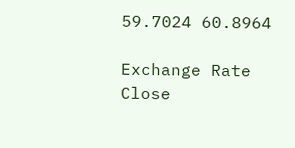59.7024 60.8964

Exchange Rate
Close